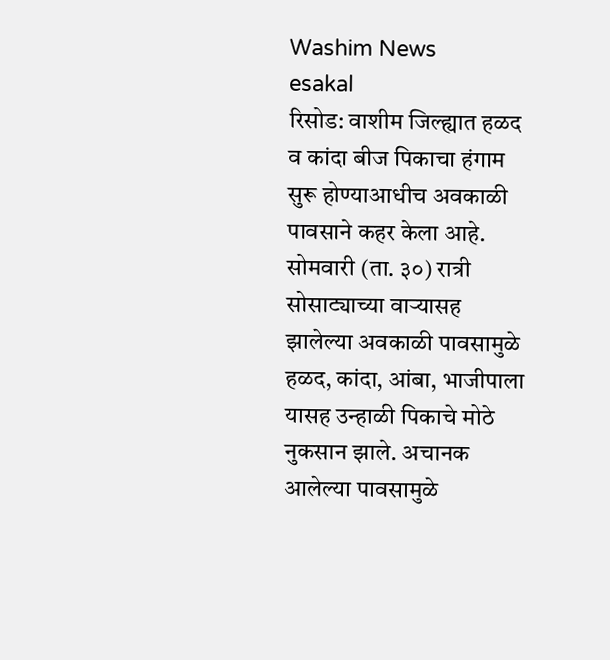Washim News
esakal
रिसोड: वाशीम जिल्ह्यात हळद व कांदा बीज पिकाचा हंगाम सुरू होण्याआधीच अवकाळी पावसाने कहर केला आहे. सोमवारी (ता. ३०) रात्री सोसाट्याच्या वाऱ्यासह झालेल्या अवकाळी पावसामुळे हळद, कांदा, आंबा, भाजीपाला यासह उन्हाळी पिकाचे मोठे नुकसान झाले. अचानक आलेल्या पावसामुळे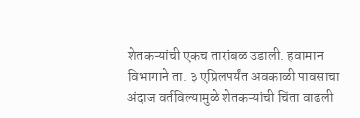शेतकऱ्यांची एकच तारांबळ उडाली. हवामान विभागाने ता. ३ एप्रिलपर्यंत अवकाळी पावसाचा अंदाज वर्तविल्यामुळे शेतकऱ्यांची चिंता वाढली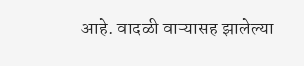आहे. वादळी वाऱ्यासह झालेल्या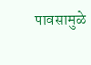पावसामुळे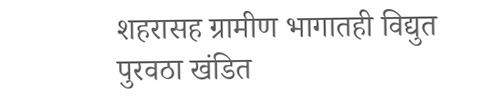शहरासह ग्रामीण भागातही विद्युत पुरवठा खंडित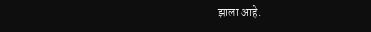झाला आहे.